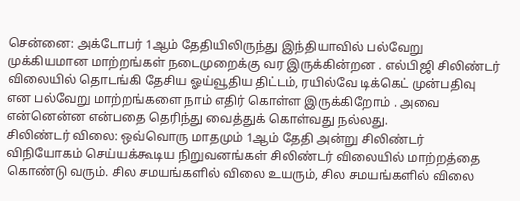சென்னை: அக்டோபர் 1ஆம் தேதியிலிருந்து இந்தியாவில் பல்வேறு முக்கியமான மாற்றங்கள் நடைமுறைக்கு வர இருக்கின்றன . எல்பிஜி சிலிண்டர் விலையில் தொடங்கி தேசிய ஓய்வூதிய திட்டம், ரயில்வே டிக்கெட் முன்பதிவு என பல்வேறு மாற்றங்களை நாம் எதிர் கொள்ள இருக்கிறோம் . அவை என்னென்ன என்பதை தெரிந்து வைத்துக் கொள்வது நல்லது.
சிலிண்டர் விலை: ஒவ்வொரு மாதமும் 1ஆம் தேதி அன்று சிலிண்டர் விநியோகம் செய்யக்கூடிய நிறுவனங்கள் சிலிண்டர் விலையில் மாற்றத்தை கொண்டு வரும். சில சமயங்களில் விலை உயரும், சில சமயங்களில் விலை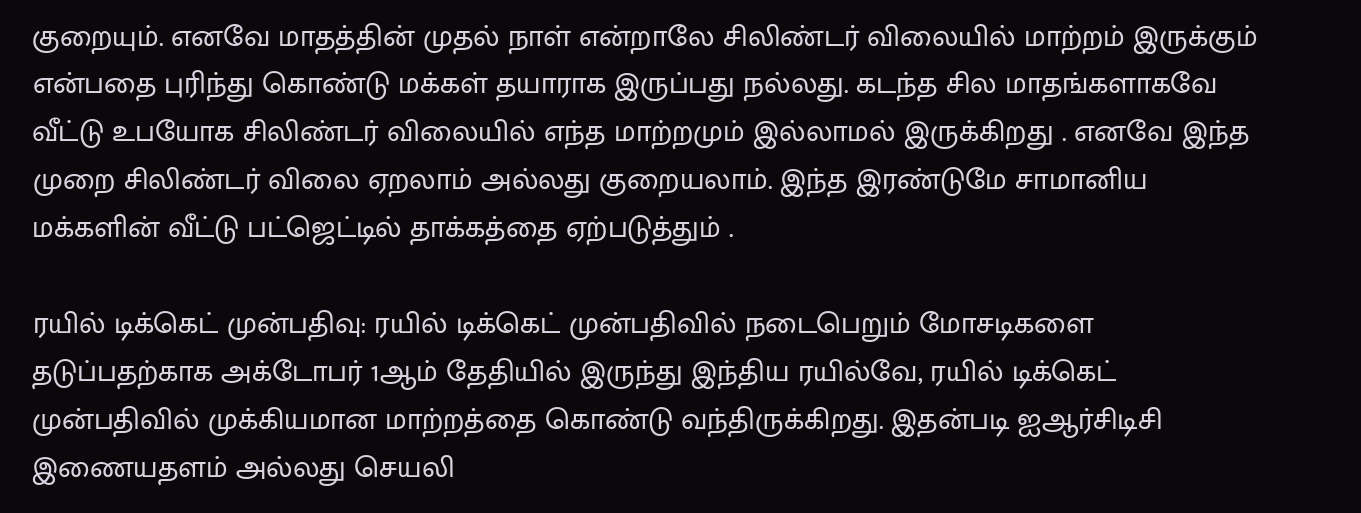குறையும். எனவே மாதத்தின் முதல் நாள் என்றாலே சிலிண்டர் விலையில் மாற்றம் இருக்கும் என்பதை புரிந்து கொண்டு மக்கள் தயாராக இருப்பது நல்லது. கடந்த சில மாதங்களாகவே வீட்டு உபயோக சிலிண்டர் விலையில் எந்த மாற்றமும் இல்லாமல் இருக்கிறது . எனவே இந்த முறை சிலிண்டர் விலை ஏறலாம் அல்லது குறையலாம். இந்த இரண்டுமே சாமானிய மக்களின் வீட்டு பட்ஜெட்டில் தாக்கத்தை ஏற்படுத்தும் .

ரயில் டிக்கெட் முன்பதிவு: ரயில் டிக்கெட் முன்பதிவில் நடைபெறும் மோசடிகளை தடுப்பதற்காக அக்டோபர் 1ஆம் தேதியில் இருந்து இந்திய ரயில்வே, ரயில் டிக்கெட் முன்பதிவில் முக்கியமான மாற்றத்தை கொண்டு வந்திருக்கிறது. இதன்படி ஐஆர்சிடிசி இணையதளம் அல்லது செயலி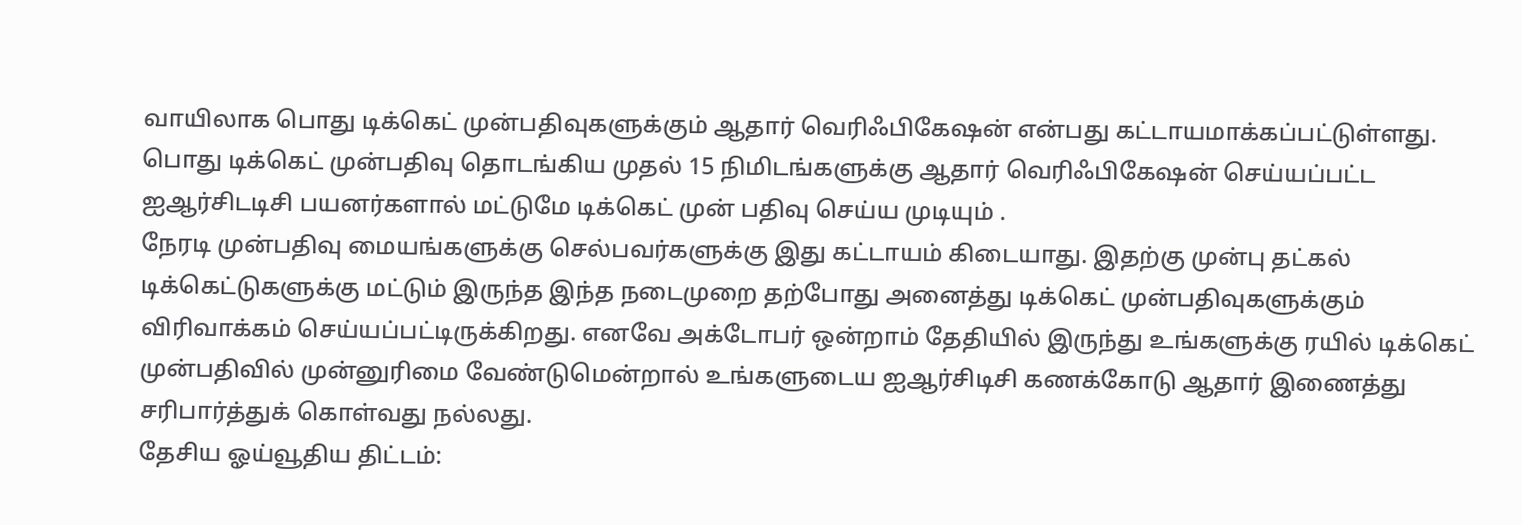வாயிலாக பொது டிக்கெட் முன்பதிவுகளுக்கும் ஆதார் வெரிஃபிகேஷன் என்பது கட்டாயமாக்கப்பட்டுள்ளது. பொது டிக்கெட் முன்பதிவு தொடங்கிய முதல் 15 நிமிடங்களுக்கு ஆதார் வெரிஃபிகேஷன் செய்யப்பட்ட ஐஆர்சிடடிசி பயனர்களால் மட்டுமே டிக்கெட் முன் பதிவு செய்ய முடியும் .
நேரடி முன்பதிவு மையங்களுக்கு செல்பவர்களுக்கு இது கட்டாயம் கிடையாது. இதற்கு முன்பு தட்கல் டிக்கெட்டுகளுக்கு மட்டும் இருந்த இந்த நடைமுறை தற்போது அனைத்து டிக்கெட் முன்பதிவுகளுக்கும் விரிவாக்கம் செய்யப்பட்டிருக்கிறது. எனவே அக்டோபர் ஒன்றாம் தேதியில் இருந்து உங்களுக்கு ரயில் டிக்கெட் முன்பதிவில் முன்னுரிமை வேண்டுமென்றால் உங்களுடைய ஐஆர்சிடிசி கணக்கோடு ஆதார் இணைத்து சரிபார்த்துக் கொள்வது நல்லது.
தேசிய ஓய்வூதிய திட்டம்: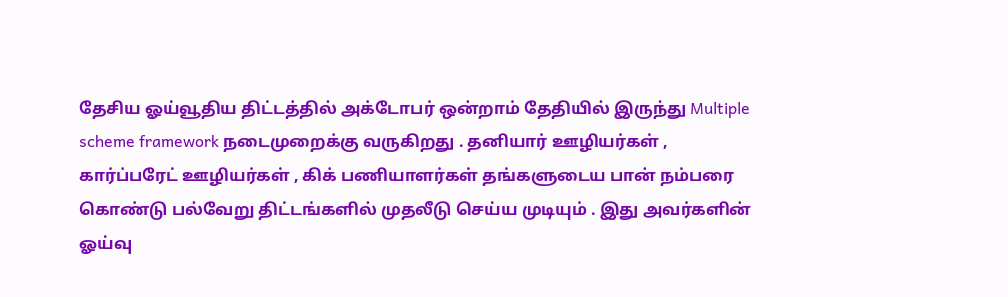தேசிய ஓய்வூதிய திட்டத்தில் அக்டோபர் ஒன்றாம் தேதியில் இருந்து Multiple scheme framework நடைமுறைக்கு வருகிறது . தனியார் ஊழியர்கள் , கார்ப்பரேட் ஊழியர்கள் , கிக் பணியாளர்கள் தங்களுடைய பான் நம்பரை கொண்டு பல்வேறு திட்டங்களில் முதலீடு செய்ய முடியும் . இது அவர்களின் ஓய்வு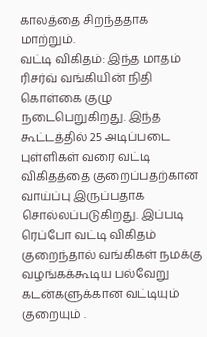காலத்தை சிறந்ததாக மாற்றும்.
வட்டி விகிதம்: இந்த மாதம் ரிசர்வ் வங்கியின் நிதி கொள்கை குழு நடைபெறுகிறது. இந்த கூட்டத்தில் 25 அடிப்படை புள்ளிகள் வரை வட்டி விகிதத்தை குறைப்பதற்கான வாய்ப்பு இருப்பதாக சொல்லப்படுகிறது. இப்படி ரெப்போ வட்டி விகிதம் குறைந்தால் வங்கிகள் நமக்கு வழங்கக்கூடிய பல்வேறு கடன்களுக்கான வட்டியும் குறையும் .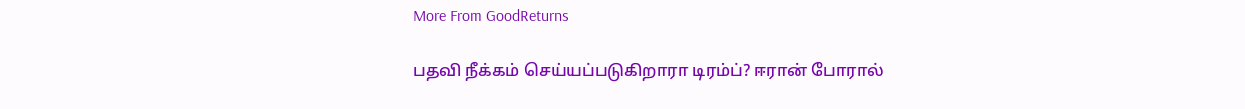More From GoodReturns

பதவி நீக்கம் செய்யப்படுகிறாரா டிரம்ப்? ஈரான் போரால்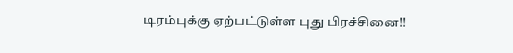டிரம்புக்கு ஏற்பட்டுள்ள புது பிரச்சினை!!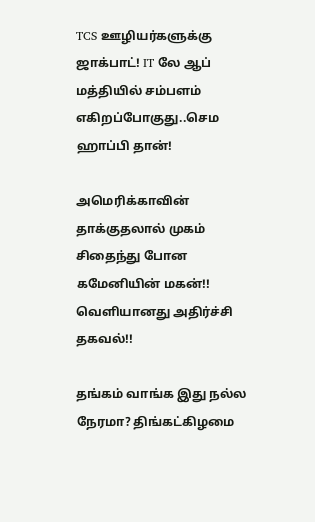TCS ஊழியர்களுக்கு ஜாக்பாட்! IT லே ஆப் மத்தியில் சம்பளம் எகிறப்போகுது..செம ஹாப்பி தான்!

அமெரிக்காவின் தாக்குதலால் முகம் சிதைந்து போன கமேனியின் மகன்!! வெளியானது அதிர்ச்சி தகவல்!!

தங்கம் வாங்க இது நல்ல நேரமா? திங்கட்கிழமை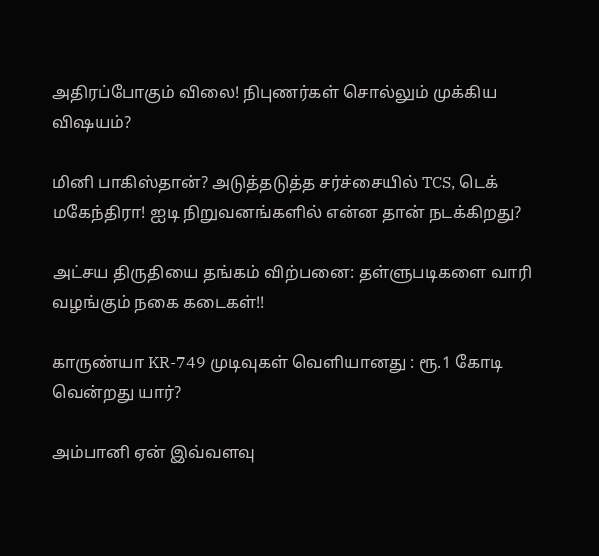அதிரப்போகும் விலை! நிபுணர்கள் சொல்லும் முக்கிய விஷயம்?

மினி பாகிஸ்தான்? அடுத்தடுத்த சர்ச்சையில் TCS, டெக் மகேந்திரா! ஐடி நிறுவனங்களில் என்ன தான் நடக்கிறது?

அட்சய திருதியை தங்கம் விற்பனை: தள்ளுபடிகளை வாரி வழங்கும் நகை கடைகள்!!

காருண்யா KR-749 முடிவுகள் வெளியானது : ரூ.1 கோடி வென்றது யார்?

அம்பானி ஏன் இவ்வளவு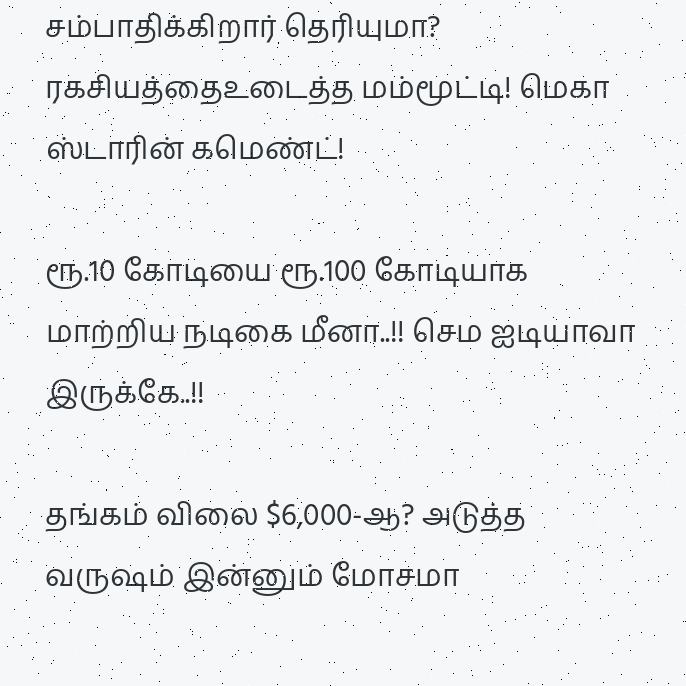சம்பாதிக்கிறார் தெரியுமா? ரகசியத்தைஉடைத்த மம்மூட்டி! மெகா ஸ்டாரின் கமெண்ட்!

ரூ.10 கோடியை ரூ.100 கோடியாக மாற்றிய நடிகை மீனா..!! செம ஐடியாவா இருக்கே..!!

தங்கம் விலை $6,000-ஆ? அடுத்த வருஷம் இன்னும் மோசமா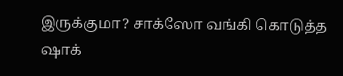இருக்குமா? சாக்ஸோ வங்கி கொடுத்த ஷாக்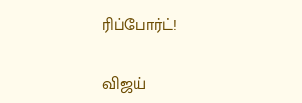ரிப்போர்ட்!

விஜய்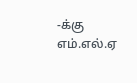-க்கு எம்.எல்.ஏ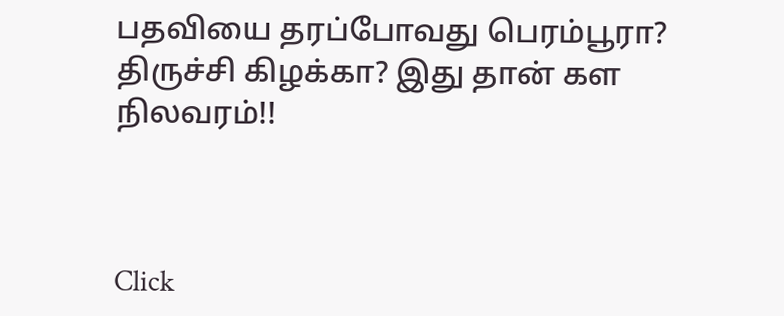பதவியை தரப்போவது பெரம்பூரா? திருச்சி கிழக்கா? இது தான் கள நிலவரம்!!



Click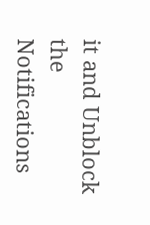it and Unblock the Notifications